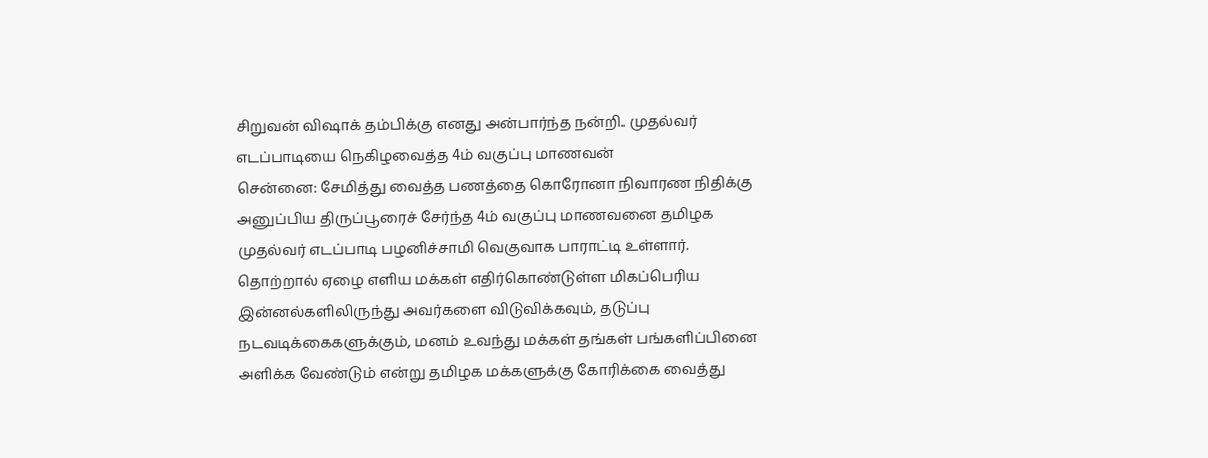சிறுவன் விஷாக் தம்பிக்கு எனது அன்பார்ந்த நன்றி.. முதல்வர் எடப்பாடியை நெகிழவைத்த 4ம் வகுப்பு மாணவன்
சென்னை: சேமித்து வைத்த பணத்தை கொரோனா நிவாரண நிதிக்கு அனுப்பிய திருப்பூரைச் சேர்ந்த 4ம் வகுப்பு மாணவனை தமிழக முதல்வர் எடப்பாடி பழனிச்சாமி வெகுவாக பாராட்டி உள்ளார்.
தொற்றால் ஏழை எளிய மக்கள் எதிர்கொண்டுள்ள மிகப்பெரிய இன்னல்களிலிருந்து அவர்களை விடுவிக்கவும், தடுப்பு நடவடிக்கைகளுக்கும், மனம் உவந்து மக்கள் தங்கள் பங்களிப்பினை அளிக்க வேண்டும் என்று தமிழக மக்களுக்கு கோரிக்கை வைத்து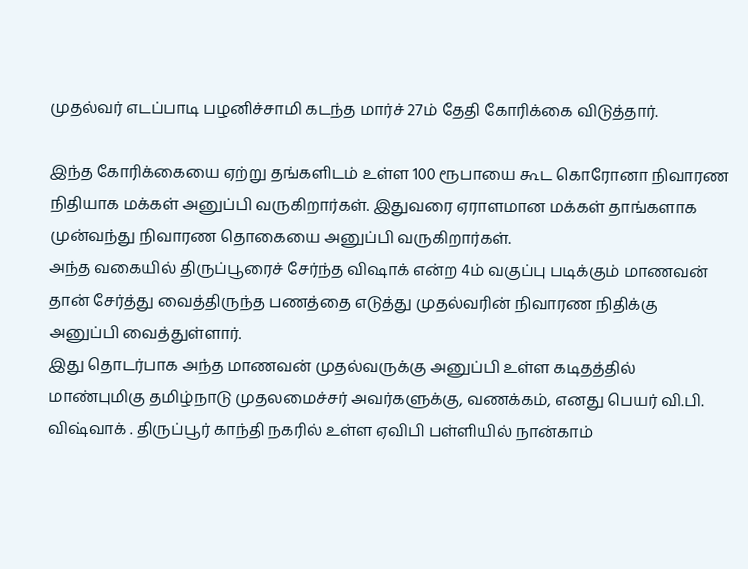முதல்வர் எடப்பாடி பழனிச்சாமி கடந்த மார்ச் 27ம் தேதி கோரிக்கை விடுத்தார்.

இந்த கோரிக்கையை ஏற்று தங்களிடம் உள்ள 100 ரூபாயை கூட கொரோனா நிவாரண நிதியாக மக்கள் அனுப்பி வருகிறார்கள். இதுவரை ஏராளமான மக்கள் தாங்களாக முன்வந்து நிவாரண தொகையை அனுப்பி வருகிறார்கள்.
அந்த வகையில் திருப்பூரைச் சேர்ந்த விஷாக் என்ற 4ம் வகுப்பு படிக்கும் மாணவன் தான் சேர்த்து வைத்திருந்த பணத்தை எடுத்து முதல்வரின் நிவாரண நிதிக்கு அனுப்பி வைத்துள்ளார்.
இது தொடர்பாக அந்த மாணவன் முதல்வருக்கு அனுப்பி உள்ள கடிதத்தில் மாண்புமிகு தமிழ்நாடு முதலமைச்சர் அவர்களுக்கு, வணக்கம், எனது பெயர் வி.பி. விஷ்வாக் . திருப்பூர் காந்தி நகரில் உள்ள ஏவிபி பள்ளியில் நான்காம்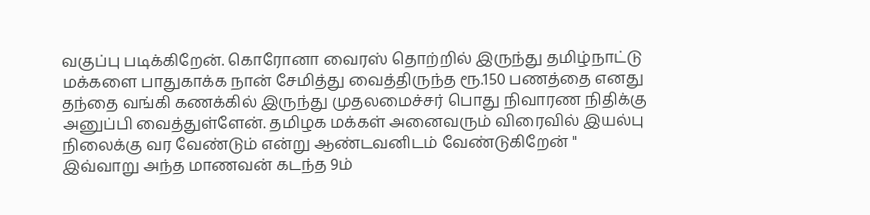வகுப்பு படிக்கிறேன். கொரோனா வைரஸ் தொற்றில் இருந்து தமிழ்நாட்டு மக்களை பாதுகாக்க நான் சேமித்து வைத்திருந்த ரூ.150 பணத்தை எனது தந்தை வங்கி கணக்கில் இருந்து முதலமைச்சர் பொது நிவாரண நிதிக்கு அனுப்பி வைத்துள்ளேன். தமிழக மக்கள் அனைவரும் விரைவில் இயல்பு நிலைக்கு வர வேண்டும் என்று ஆண்டவனிடம் வேண்டுகிறேன் " இவ்வாறு அந்த மாணவன் கடந்த 9ம்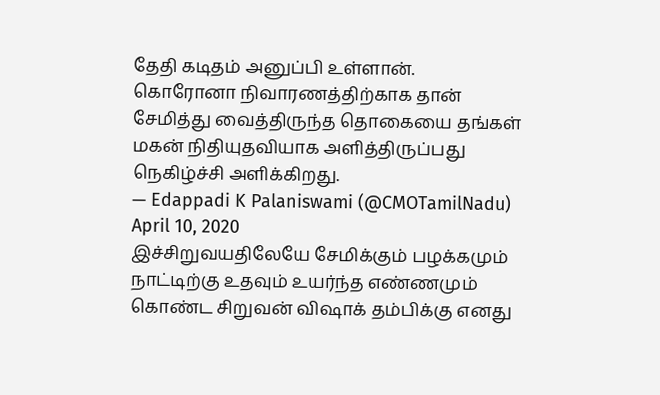தேதி கடிதம் அனுப்பி உள்ளான்.
கொரோனா நிவாரணத்திற்காக தான் சேமித்து வைத்திருந்த தொகையை தங்கள் மகன் நிதியுதவியாக அளித்திருப்பது நெகிழ்ச்சி அளிக்கிறது.
— Edappadi K Palaniswami (@CMOTamilNadu) April 10, 2020
இச்சிறுவயதிலேயே சேமிக்கும் பழக்கமும் நாட்டிற்கு உதவும் உயர்ந்த எண்ணமும் கொண்ட சிறுவன் விஷாக் தம்பிக்கு எனது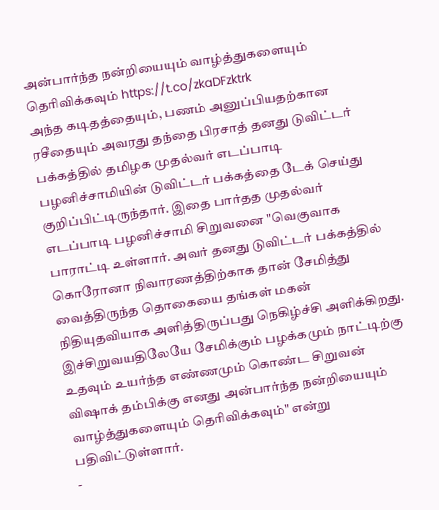அன்பார்ந்த நன்றியையும் வாழ்த்துகளையும் தெரிவிக்கவும் https://t.co/zkaDFzktrk
அந்த கடிதத்தையும், பணம் அனுப்பியதற்கான ரசீதையும் அவரது தந்தை பிரசாத் தனது டுவிட்டர் பக்கத்தில் தமிழக முதல்வர் எடப்பாடி பழனிச்சாமியின் டுவிட்டர் பக்கத்தை டேக் செய்து குறிப்பிட்டிருந்தார். இதை பார்தத முதல்வர் எடப்பாடி பழனிச்சாமி சிறுவனை "வெகுவாக பாராட்டி உள்ளார். அவர் தனது டுவிட்டர் பக்கத்தில் கொரோனா நிவாரணத்திற்காக தான் சேமித்து வைத்திருந்த தொகையை தங்கள் மகன் நிதியுதவியாக அளித்திருப்பது நெகிழ்ச்சி அளிக்கிறது. இச்சிறுவயதிலேயே சேமிக்கும் பழக்கமும் நாட்டிற்கு உதவும் உயர்ந்த எண்ணமும் கொண்ட சிறுவன் விஷாக் தம்பிக்கு எனது அன்பார்ந்த நன்றியையும் வாழ்த்துகளையும் தெரிவிக்கவும்" என்று பதிவிட்டுள்ளார்.
-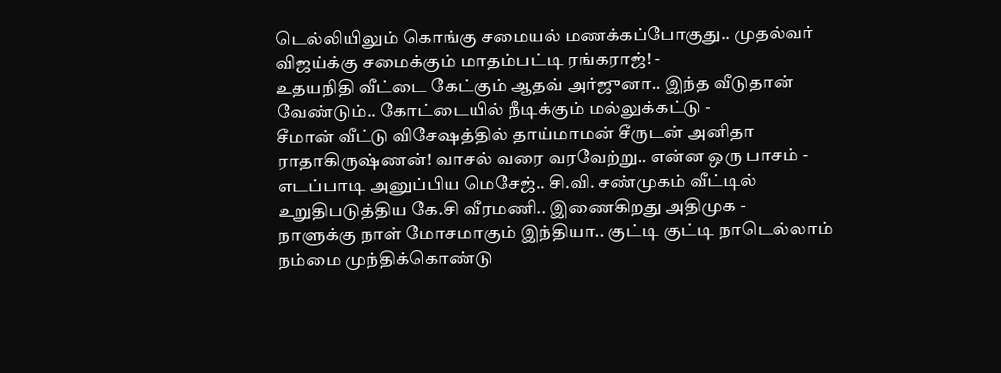டெல்லியிலும் கொங்கு சமையல் மணக்கப்போகுது.. முதல்வர் விஜய்க்கு சமைக்கும் மாதம்பட்டி ரங்கராஜ்! -
உதயநிதி வீட்டை கேட்கும் ஆதவ் அர்ஜுனா.. இந்த வீடுதான் வேண்டும்.. கோட்டையில் நீடிக்கும் மல்லுக்கட்டு -
சீமான் வீட்டு விசேஷத்தில் தாய்மாமன் சீருடன் அனிதா ராதாகிருஷ்ணன்! வாசல் வரை வரவேற்று.. என்ன ஒரு பாசம் -
எடப்பாடி அனுப்பிய மெசேஜ்.. சி.வி. சண்முகம் வீட்டில் உறுதிபடுத்திய கே.சி வீரமணி.. இணைகிறது அதிமுக -
நாளுக்கு நாள் மோசமாகும் இந்தியா.. குட்டி குட்டி நாடெல்லாம் நம்மை முந்திக்கொண்டு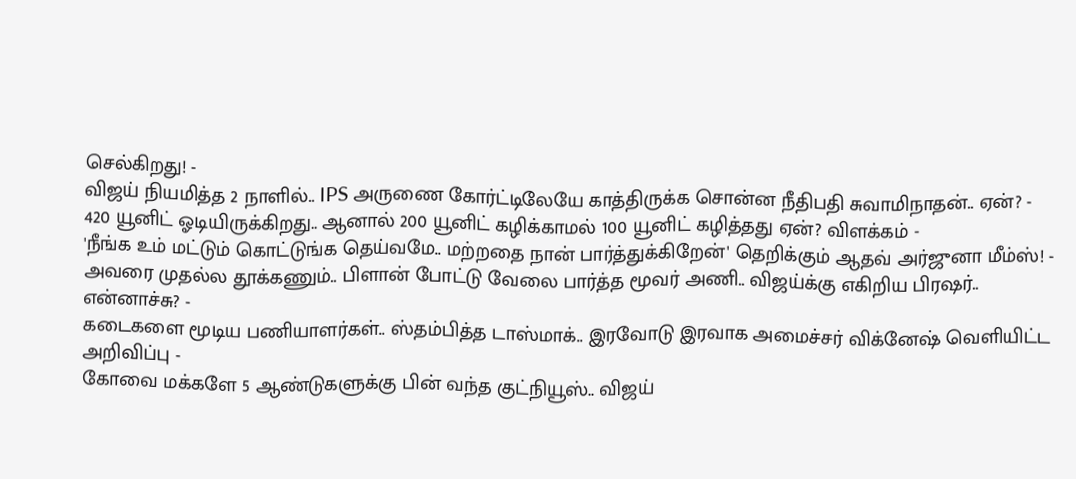செல்கிறது! -
விஜய் நியமித்த 2 நாளில்.. IPS அருணை கோர்ட்டிலேயே காத்திருக்க சொன்ன நீதிபதி சுவாமிநாதன்.. ஏன்? -
420 யூனிட் ஓடியிருக்கிறது.. ஆனால் 200 யூனிட் கழிக்காமல் 100 யூனிட் கழித்தது ஏன்? விளக்கம் -
'நீங்க உம் மட்டும் கொட்டுங்க தெய்வமே.. மற்றதை நான் பார்த்துக்கிறேன்' தெறிக்கும் ஆதவ் அர்ஜுனா மீம்ஸ்! -
அவரை முதல்ல தூக்கணும்.. பிளான் போட்டு வேலை பார்த்த மூவர் அணி.. விஜய்க்கு எகிறிய பிரஷர்.. என்னாச்சு? -
கடைகளை மூடிய பணியாளர்கள்.. ஸ்தம்பித்த டாஸ்மாக்.. இரவோடு இரவாக அமைச்சர் விக்னேஷ் வெளியிட்ட அறிவிப்பு -
கோவை மக்களே 5 ஆண்டுகளுக்கு பின் வந்த குட்நியூஸ்.. விஜய்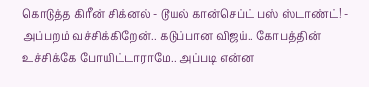கொடுத்த கிரீன் சிக்னல் - டூயல் கான்செப்ட் பஸ் ஸ்டாண்ட்! -
அப்பறம் வச்சிக்கிறேன்.. கடுப்பான விஜய்.. கோபத்தின் உச்சிக்கே போயிட்டாராமே.. அப்படி என்ன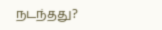நடந்தது?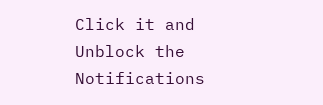Click it and Unblock the Notifications